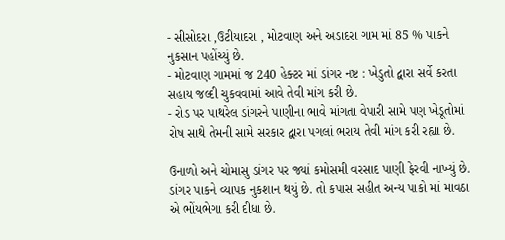- સીસોદરા ,ઉટીયાદરા , મોટવાણ અને અડાદરા ગામ માં 85 % પાકને નુકસાન પહોંચ્યું છે.
- મોટવાણ ગામમાં જ 240 હેક્ટર માં ડાંગર નષ્ટ : ખેડુતો દ્વારા સર્વે કરતા સહાય જલ્દી ચુકવવામાં આવે તેવી માંગ કરી છે.
- રોડ પર પાથરેલ ડાંગરને પાણીના ભાવે માંગતા વેપારી સામે પણ ખેડૂતોમાં રોષ સાથે તેમની સામે સરકાર દ્વારા પગલાં ભરાય તેવી માંગ કરી રહ્યા છે.

ઉનાળો અને ચોમાસુ ડાંગર પર જ્યાં કમોસમી વરસાદ પાણી ફેરવી નાખ્યું છે. ડાંગર પાકને વ્યાપક નુકશાન થયું છે. તો કપાસ સહીત અન્ય પાકો માં માવઠા એ ભોંયભેગા કરી દીધા છે.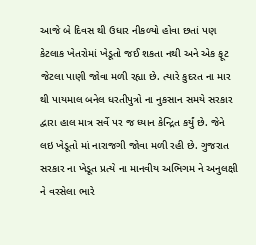આજે બે દિવસ થી ઉધાર નીકળ્યો હોવા છતાં પણ કેટલાક ખેતરોમાં ખેડૂતો જઈ શકતા નથી અને એક ફૂટ જેટલા પાણી જોવા મળી રહ્યા છે. ત્યારે કુદરત ના માર થી પાયમાલ બનેલ ધરતીપુત્રો ના નુકસાન સમયે સરકાર દ્વારા હાલ માત્ર સર્વે પર જ ધ્યાન કેન્દ્રિત કર્યું છે. જેને લઇ ખેડૂતો માં નારાજગી જોવા મળી રહી છે. ગુજરાત સરકાર ના ખેડૂત પ્રત્યે ના માનવીય અભિગમ ને અનુલક્ષી ને વરસેલા ભારે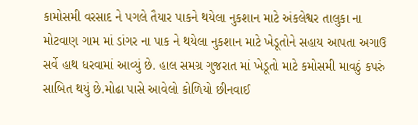કામોસમી વરસાદ ને પગલે તૈયાર પાકને થયેલા નુકશાન માટે અંકલેશ્વર તાલુકા ના મોટવાણ ગામ માં ડાંગર ના પાક ને થયેલા નુકશાન માટે ખેડૂતોને સહાય આપતા અગાઉ સર્વે હાથ ધરવામાં આવ્યું છે. હાલ સમગ્ર ગુજરાત માં ખેડૂતો માટે કમોસમી માવઠું કપરું સાબિત થયું છે.મોઢા પાસે આવેલો કોળિયો છીનવાઈ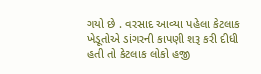ગયો છે . વરસાદ આવ્યા પહેલા કેટલાક ખેડૂતોએ ડાંગરની કાપણી શરૂ કરી દીધી હતી તો કેટલાક લોકો હજી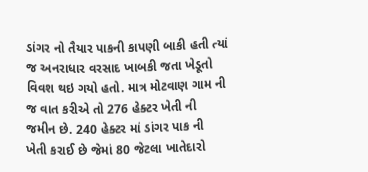ડાંગર નો તૈયાર પાકની કાપણી બાકી હતી ત્યાં જ અનરાધાર વરસાદ ખાબકી જતા ખેડૂતો વિવશ થઇ ગયો હતો. માત્ર મોટવાણ ગામ ની જ વાત કરીએ તો 276 હેક્ટર ખેતી ની જમીન છે. 240 હેક્ટર માં ડાંગર પાક ની ખેતી કરાઈ છે જેમાં 80 જેટલા ખાતેદારો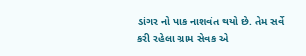ડાંગર નો પાક નાશવંત થયો છે. તેમ સર્વે કરી રહેલા ગ્રામ સેવક એ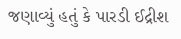જણાવ્યું હતું કે પારડી ઈદ્રીશ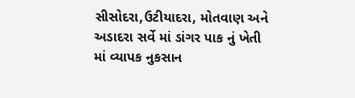સીસોદરા,ઉટીયાદરા, મોતવાણ અને અડાદરા સર્વે માં ડાંગર પાક નું ખેતી માં વ્યાપક નુકસાન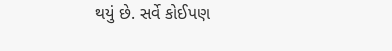થયું છે. સર્વે કોઈપણ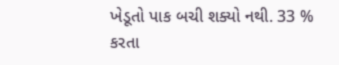ખેડૂતો પાક બચી શક્યો નથી. 33 % કરતા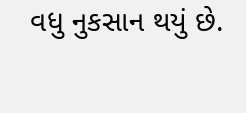વધુ નુકસાન થયું છે.